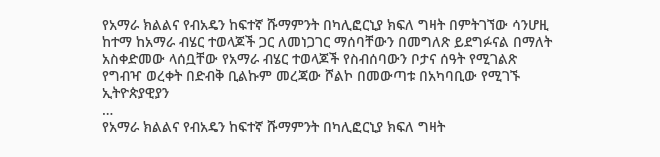የአማራ ክልልና የብአዴን ከፍተኛ ሹማምንት በካሊፎርኒያ ክፍለ ግዛት በምትገኘው ሳንሆዚ ከተማ ከአማራ ብሄር ተወላጆች ጋር ለመነጋገር ማሰባቸውን በመግለጽ ይደግፉናል በማለት አስቀድመው ላሰቧቸው የአማራ ብሄር ተወላጆች የስብሰባውን ቦታና ሰዓት የሚገልጽ የግብዣ ወረቀት በድብቅ ቢልኩም መረጃው ሾልኮ በመውጣቱ በአካባቢው የሚገኙ ኢትዮጵያዊያን
…
የአማራ ክልልና የብአዴን ከፍተኛ ሹማምንት በካሊፎርኒያ ክፍለ ግዛት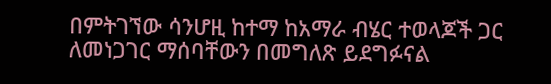በምትገኘው ሳንሆዚ ከተማ ከአማራ ብሄር ተወላጆች ጋር ለመነጋገር ማሰባቸውን በመግለጽ ይደግፉናል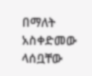በማለት አስቀድመው ላሰቧቸው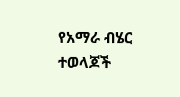የአማራ ብሄር ተወላጆች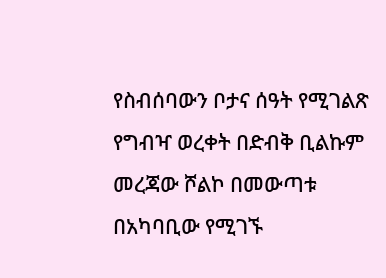የስብሰባውን ቦታና ሰዓት የሚገልጽ የግብዣ ወረቀት በድብቅ ቢልኩም መረጃው ሾልኮ በመውጣቱ በአካባቢው የሚገኙ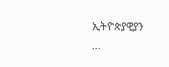ኢትዮጵያዊያን
…